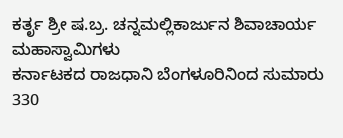ಕರ್ತೃ ಶ್ರೀ ಷ.ಬ್ರ. ಚನ್ನಮಲ್ಲಿಕಾರ್ಜುನ ಶಿವಾಚಾರ್ಯ ಮಹಾಸ್ವಾಮಿಗಳು
ಕರ್ನಾಟಕದ ರಾಜಧಾನಿ ಬೆಂಗಳೂರಿನಿಂದ ಸುಮಾರು 330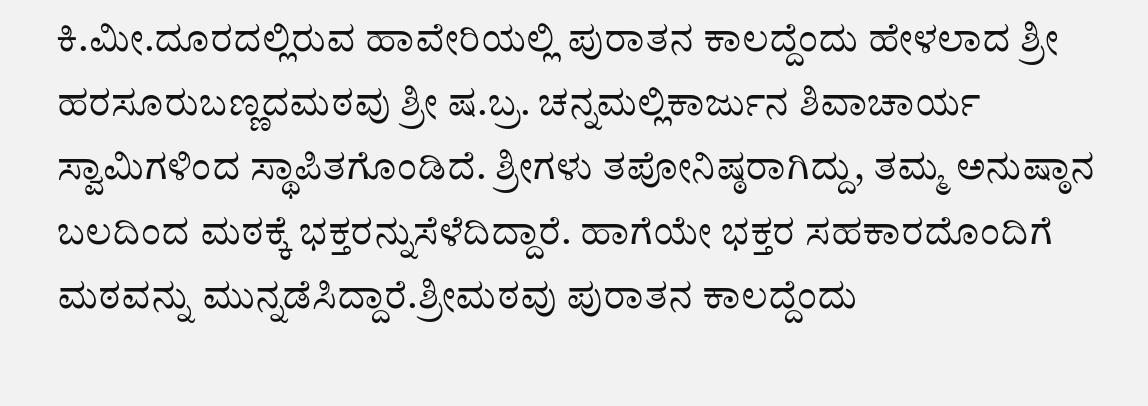ಕಿ.ಮೀ.ದೂರದಲ್ಲಿರುವ ಹಾವೇರಿಯಲ್ಲಿ ಪುರಾತನ ಕಾಲದ್ದೆಂದು ಹೇಳಲಾದ ಶ್ರೀ ಹರಸೂರುಬಣ್ಣದಮಠವು ಶ್ರೀ ಷ.ಬ್ರ. ಚನ್ನಮಲ್ಲಿಕಾರ್ಜುನ ಶಿವಾಚಾರ್ಯ ಸ್ವಾಮಿಗಳಿಂದ ಸ್ಥಾಪಿತಗೊಂಡಿದೆ. ಶ್ರೀಗಳು ತಪೋನಿಷ್ಠರಾಗಿದ್ದು, ತಮ್ಮ ಅನುಷ್ಠಾನ ಬಲದಿಂದ ಮಠಕ್ಕೆ ಭಕ್ತರನ್ನುಸೆಳೆದಿದ್ದಾರೆ. ಹಾಗೆಯೇ ಭಕ್ತರ ಸಹಕಾರದೊಂದಿಗೆ ಮಠವನ್ನು ಮುನ್ನಡೆಸಿದ್ದಾರೆ.ಶ್ರೀಮಠವು ಪುರಾತನ ಕಾಲದ್ದೆಂದು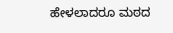ಹೇಳಲಾದರೂ ಮಠದ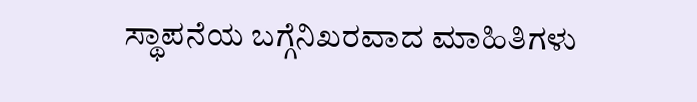ಸ್ಥಾಪನೆಯ ಬಗ್ಗೆನಿಖರವಾದ ಮಾಹಿತಿಗಳು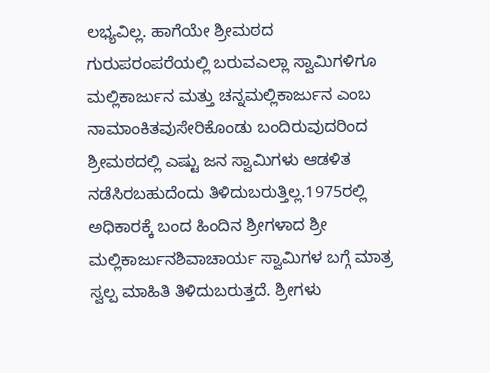ಲಭ್ಯವಿಲ್ಲ. ಹಾಗೆಯೇ ಶ್ರೀಮಠದ ಗುರುಪರಂಪರೆಯಲ್ಲಿ ಬರುವಎಲ್ಲಾ ಸ್ವಾಮಿಗಳಿಗೂ ಮಲ್ಲಿಕಾರ್ಜುನ ಮತ್ತು ಚನ್ನಮಲ್ಲಿಕಾರ್ಜುನ ಎಂಬ ನಾಮಾಂಕಿತವುಸೇರಿಕೊಂಡು ಬಂದಿರುವುದರಿಂದ ಶ್ರೀಮಠದಲ್ಲಿ ಎಷ್ಟು ಜನ ಸ್ವಾಮಿಗಳು ಆಡಳಿತ ನಡೆಸಿರಬಹುದೆಂದು ತಿಳಿದುಬರುತ್ತಿಲ್ಲ.1975ರಲ್ಲಿ ಅಧಿಕಾರಕ್ಕೆ ಬಂದ ಹಿಂದಿನ ಶ್ರೀಗಳಾದ ಶ್ರೀ ಮಲ್ಲಿಕಾರ್ಜುನಶಿವಾಚಾರ್ಯ ಸ್ವಾಮಿಗಳ ಬಗ್ಗೆ ಮಾತ್ರ ಸ್ವಲ್ಪ ಮಾಹಿತಿ ತಿಳಿದುಬರುತ್ತದೆ. ಶ್ರೀಗಳು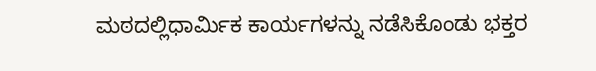ಮಠದಲ್ಲಿಧಾರ್ಮಿಕ ಕಾರ್ಯಗಳನ್ನು ನಡೆಸಿಕೊಂಡು ಭಕ್ತರ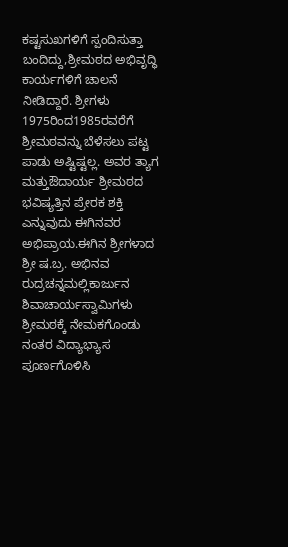ಕಷ್ಟಸುಖಗಳಿಗೆ ಸ್ಪಂದಿಸುತ್ತಾ ಬಂದಿದ್ದು,ಶ್ರೀಮಠದ ಅಭಿವೃದ್ಧಿ ಕಾರ್ಯಗಳಿಗೆ ಚಾಲನೆ ನೀಡಿದ್ದಾರೆ. ಶ್ರೀಗಳು 1975ರಿಂದ1985ರವರೆಗೆ ಶ್ರೀಮಠವನ್ನು ಬೆಳೆಸಲು ಪಟ್ಟ ಪಾಡು ಅಷ್ಟಿಷ್ಟಲ್ಲ. ಅವರ ತ್ಯಾಗ ಮತ್ತುಔದಾರ್ಯ ಶ್ರೀಮಠದ ಭವಿಷ್ಯತ್ತಿನ ಪ್ರೇರಕ ಶಕ್ತಿ ಎನ್ನುವುದು ಈಗಿನವರ ಅಭಿಪ್ರಾಯ.ಈಗಿನ ಶ್ರೀಗಳಾದ ಶ್ರೀ ಷ.ಬ್ರ. ಅಭಿನವ ರುದ್ರಚನ್ನಮಲ್ಲಿಕಾರ್ಜುನ ಶಿವಾಚಾರ್ಯಸ್ವಾಮಿಗಳು ಶ್ರೀಮಠಕ್ಕೆ ನೇಮಕಗೊಂಡು ನಂತರ ವಿದ್ಯಾಭ್ಯಾಸ ಪೂರ್ಣಗೊಳಿಸಿ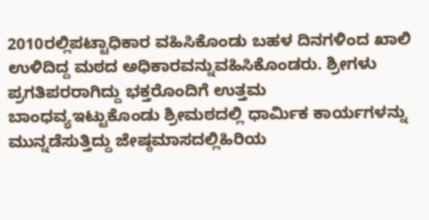2010ರಲ್ಲಿಪಟ್ಟಾಧಿಕಾರ ವಹಿಸಿಕೊಂಡು ಬಹಳ ದಿನಗಳಿಂದ ಖಾಲಿ ಉಳಿದಿದ್ದ ಮಠದ ಅಧಿಕಾರವನ್ನುವಹಿಸಿಕೊಂಡರು. ಶ್ರೀಗಳು ಪ್ರಗತಿಪರರಾಗಿದ್ದು ಭಕ್ತರೊಂದಿಗೆ ಉತ್ತಮ ಬಾಂಧವ್ಯಇಟ್ಟುಕೊಂಡು ಶ್ರೀಮಠದಲ್ಲಿ ಧಾರ್ಮಿಕ ಕಾರ್ಯಗಳನ್ನು ಮುನ್ನಡೆಸುತ್ತಿದ್ದು ಜೇಷ್ಠಮಾಸದಲ್ಲಿಹಿರಿಯ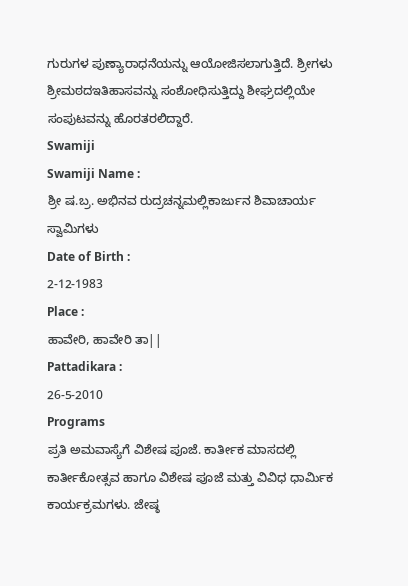ಗುರುಗಳ ಪುಣ್ಯಾರಾಧನೆಯನ್ನು ಆಯೋಜಿಸಲಾಗುತ್ತಿದೆ. ಶ್ರೀಗಳು ಶ್ರೀಮಠದಇತಿಹಾಸವನ್ನು ಸಂಶೋಧಿಸುತ್ತಿದ್ದು ಶೀಘ್ರದಲ್ಲಿಯೇ ಸಂಪುಟವನ್ನು ಹೊರತರಲಿದ್ದಾರೆ.
Swamiji
Swamiji Name :
ಶ್ರೀ ಷ.ಬ್ರ. ಅಭಿನವ ರುದ್ರಚನ್ನಮಲ್ಲಿಕಾರ್ಜುನ ಶಿವಾಚಾರ್ಯ ಸ್ವಾಮಿಗಳು
Date of Birth :
2-12-1983
Place :
ಹಾವೇರಿ, ಹಾವೇರಿ ತಾ||
Pattadikara :
26-5-2010
Programs
ಪ್ರತಿ ಅಮವಾಸ್ಯೆಗೆ ವಿಶೇಷ ಪೂಜೆ. ಕಾರ್ತೀಕ ಮಾಸದಲ್ಲಿ ಕಾರ್ತೀಕೋತ್ಸವ ಹಾಗೂ ವಿಶೇಷ ಪೂಜೆ ಮತ್ತು ವಿವಿಧ ಧಾರ್ಮಿಕ ಕಾರ್ಯಕ್ರಮಗಳು. ಜೇಷ್ಠ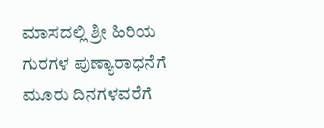ಮಾಸದಲ್ಲಿ ಶ್ರೀ ಹಿರಿಯ ಗುರಗಳ ಪುಣ್ಯಾರಾಧನೆಗೆ ಮೂರು ದಿನಗಳವರೆಗೆ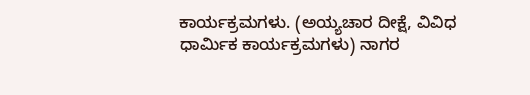ಕಾರ್ಯಕ್ರಮಗಳು. (ಅಯ್ಯಚಾರ ದೀಕ್ಷೆ, ವಿವಿಧ ಧಾರ್ಮಿಕ ಕಾರ್ಯಕ್ರಮಗಳು) ನಾಗರ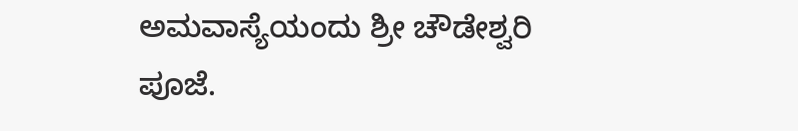ಅಮವಾಸ್ಯೆಯಂದು ಶ್ರೀ ಚೌಡೇಶ್ವರಿ ಪೂಜೆ.